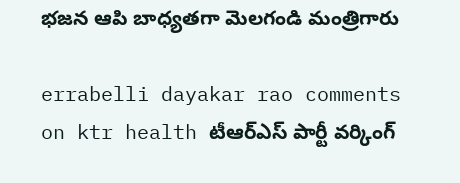భజన ఆపి బాధ్యతగా మెలగండి మంత్రిగారు

errabelli dayakar rao comments on ktr health టీఆర్ఎస్ పార్టీ వర్కింగ్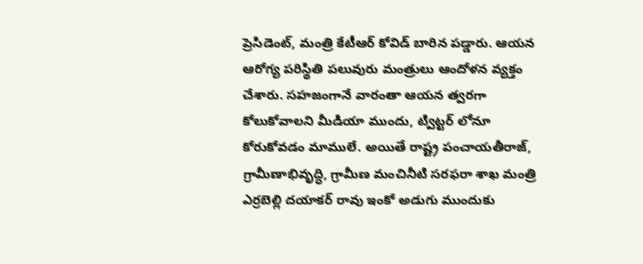ప్రెసిడెంట్, మంత్రి కేటీఆర్ కోవిడ్ బారిన పడ్డారు. ఆయన ఆరోగ్య పరిస్థితి పలువురు మంత్రులు ఆందోళన వ్యక్తం చేశారు. సహజంగానే వారంతా ఆయన త్వరగా కోలుకోవాలని మీడియా ముందు, ట్విట్టర్ లోనూ కోరుకోవడం మాములే. అయితే రాష్ట్ర పంచాయతీరాజ్, గ్రామీణాభివృద్ధి, గ్రామీణ మంచినీటి సరఫరా శాఖ మంత్రి ఎర్రబెల్లి దయాకర్ రావు ఇంకో అడుగు ముందుకు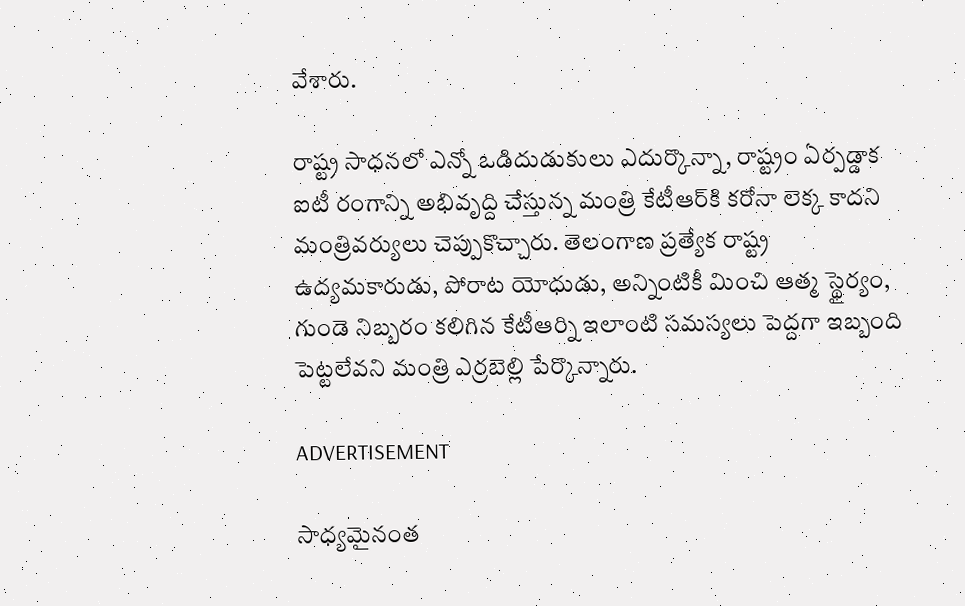వేశారు.

రాష్ట్ర సాధనలో ఎన్నో ఒడిదుడుకులు ఎదుర్కొన్నా, రాష్ట్రం ఏర్పడ్డాక ఐటీ రంగాన్ని అభివృద్ది చేస్తున్న మంత్రి కేటీఆర్‌కి కరోనా లెక్క కాదని మంత్రివర్యులు చెప్పుకొచ్చారు. తెలంగాణ ప్రత్యేక రాష్ట్ర ఉద్యమకారుడు, పోరాట యోధుడు, అన్నింటికీ మించి ఆత్మ స్థైర్యం, గుండె నిబ్బరం కలిగిన కేటీఆర్ని ఇలాంటి సమస్యలు పెద్దగా ఇబ్బంది పెట్టలేవని మంత్రి ఎర్రబెల్లి పేర్కొన్నారు.

ADVERTISEMENT

సాధ్యమైనంత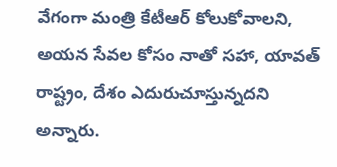వేగంగా మంత్రి కేటీఆర్ కోలుకోవాలని, అయన సేవల కోసం నాతో సహా, యావత్ రాష్ట్రం, దేశం ఎదురుచూస్తున్నదని అన్నారు.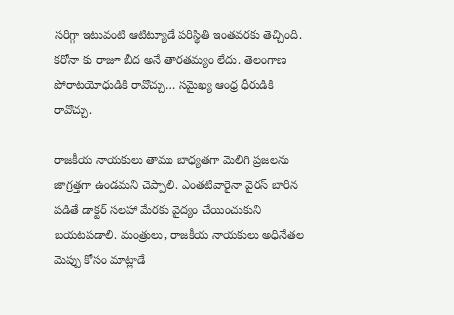సరిగ్గా ఇటువంటి ఆటిట్యూడే పరిస్థితి ఇంతవరకు తెచ్చింది. కరోనా కు రాజూ బీద అనే తారతమ్యం లేదు. తెలంగాణ పోరాటయోధుడికి రావొచ్చు… సమైఖ్య ఆంధ్ర ధీరుడికి రావొచ్చు.

రాజకీయ నాయకులు తాము బాధ్యతగా మెలిగి ప్రజలను జాగ్రత్తగా ఉండమని చెప్పాలి. ఎంతటివారైనా వైరస్ బారిన పడితే డాక్టర్ సలహా మేరకు వైద్యం చేయించుకుని బయటపడాలి. మంత్రులు, రాజకీయ నాయకులు అధినేతల మెప్పు కోసం మాట్లాడే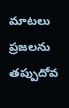మాటలు ప్రజలను తప్పుదోవ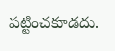పట్టించకూడదు.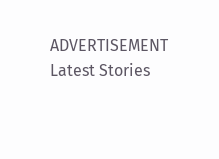ADVERTISEMENT
Latest Stories